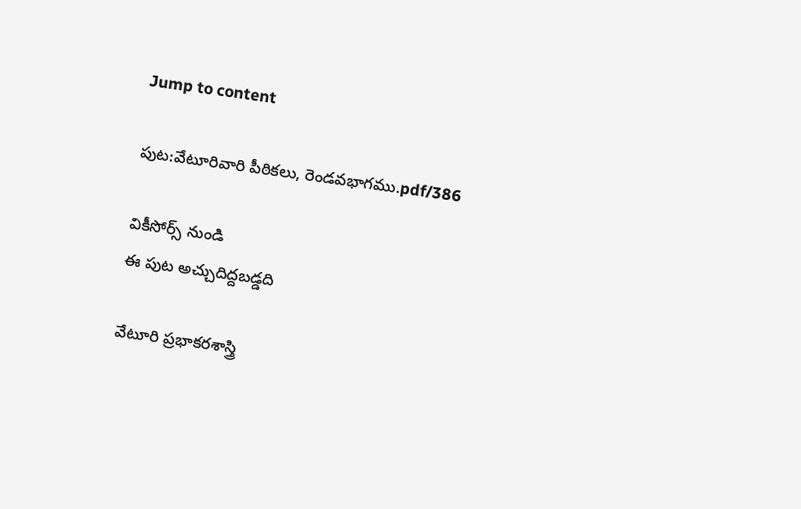Jump to content

పుట:వేటూరివారి పీఠికలు, రెండవభాగము.pdf/386

వికీసోర్స్ నుండి
ఈ పుట అచ్చుదిద్దబడ్డది

వేటూరి ప్రభాకరశాస్త్రి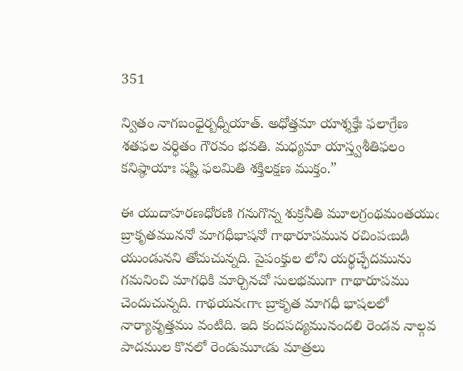351

న్వితం నాగబంధైర్బధ్నీయాత్. అధోత్తమా యాశ్శక్తేః ఫలాగ్రేణ శతఫల వర్ధితం గౌరవం భవతి. మధ్యమా యాస్త్వశీతిఫలం కనిష్ఠాయాః షష్టి ఫలమితి శక్తిలక్షణ ముక్తం.”

ఈ యుదాహరణధోరణి గనుగొన్న శుక్రనీతి మూలగ్రంథమంతయుఁ బ్రాకృతముననో మాగధీభాషనో గాథారూపమున రచింపఁబడి యుండునని తోచుచున్నది. పైపంక్తుల లోని యర్థచ్ఛేదమును గమనించి మాగధికి మార్చినచో సులభముగా గాథారూపము చెందుచున్నది. గాథయనఁగాఁ బ్రాకృత మాగధీ భాషలలో నార్యావృత్తము వంటిది. ఇది కందపద్యమునందలి రెండవ నాల్గవ పాదముల కొనలో రెండుమూఁడు మాత్రలు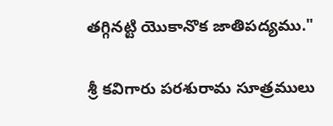తగ్గినట్టి యొకానొక జాతిపద్యము."

శ్రీ కవిగారు పరశురామ సూత్రములు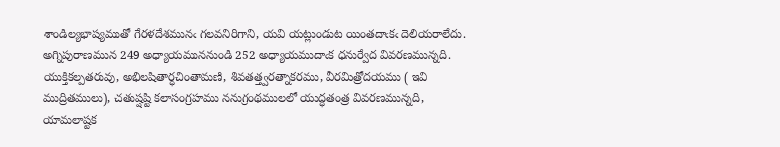శాండిల్యభాష్యముతో గేరళదేశమునఁ గలవనిరిగాని, యవి యట్లుండుట యింతదాఁకఁ దెలియరాలేదు. అగ్నిపురాణమున 249 అధ్యాయముననుండి 252 అధ్యాయముదాఁక ధనుర్వేద వివరణమున్నది. యుక్తికల్పతరువు, అభిలషితార్ధచింతామణి, శివతత్త్వరత్నాకరము, వీరమిత్రోదయము ( ఇవి ముద్రితములు), చతుష్షష్టి కలాసంగ్రహము ననుగ్రంథములలో యుద్ధతంత్ర వివరణమున్నది, యామలాష్టక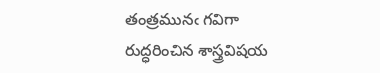తంత్రమునఁ గవిగా రుద్ధరించిన శాస్త్రవిషయ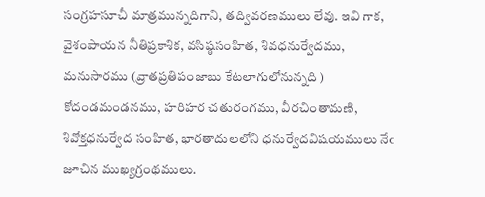సంగ్రహసూచీ మాత్రమున్నదిగాని, తద్వివరణములు లేవు. ఇవి గాక, వైశంపాయన నీతిప్రకాశిక, వసిష్ఠసంహిత, శివధనుర్వేదము, మనుసారము (వ్రాతప్రతిపంజాబు కేటలాగులోనున్నది ) కోదండమండనము, హరిహర చతురంగము, వీరచింతామణి, శివోక్తధనుర్వేద సంహిత, భారతాదులలోని ధనుర్వేదవిషయములు నేఁ జూచిన ముఖ్యగ్రంథములు.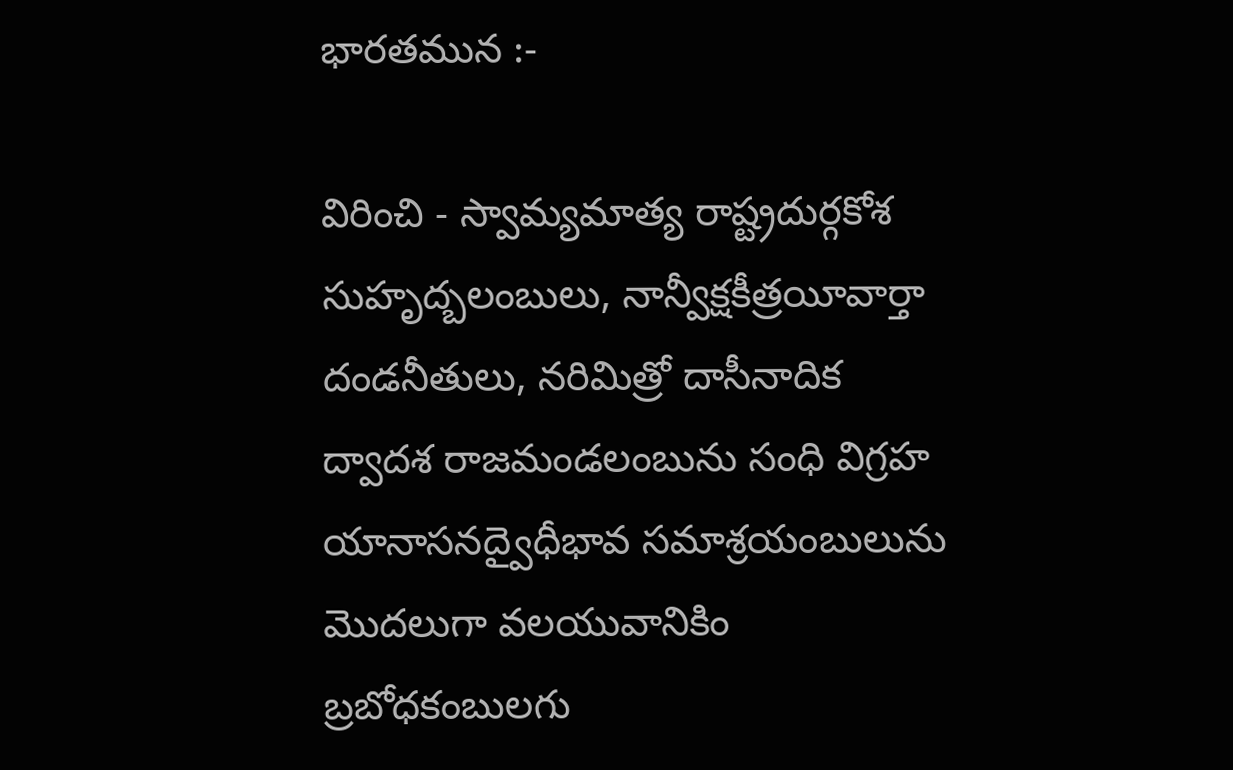భారతమున :-

విరించి - స్వామ్యమాత్య రాష్ట్రదుర్గకోశ సుహృద్బలంబులు, నాన్వీక్షకీత్రయీవార్తా దండనీతులు, నరిమిత్రో దాసీనాదిక ద్వాదశ రాజమండలంబును సంధి విగ్రహ యానాసనద్వైధీభావ సమాశ్రయంబులును మొదలుగా వలయువానికిం బ్రబోధకంబులగు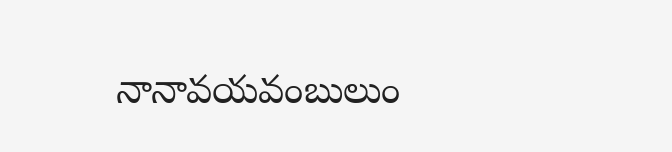నానావయవంబులుం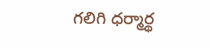గలిగి ధర్మార్థ